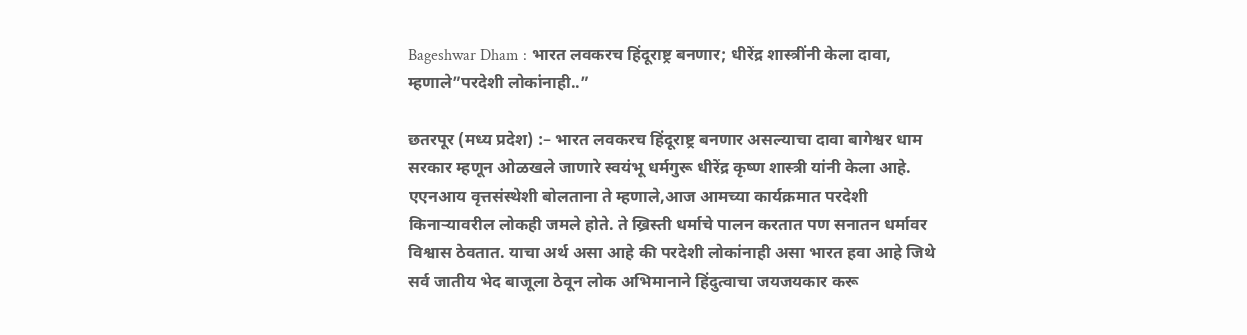Bageshwar Dham : भारत लवकरच हिंदूराष्ट्र बनणार; धीरेंद्र शास्त्रींनी केला दावा, म्हणाले”परदेशी लोकांनाही..”

छतरपूर (मध्य प्रदेश) :– भारत लवकरच हिंदूराष्ट्र बनणार असल्याचा दावा बागेश्वर धाम सरकार म्हणून ओळखले जाणारे स्वयंभू धर्मगुरू धीरेंद्र कृष्ण शास्त्री यांनी केला आहे.
एएनआय वृत्तसंस्थेशी बोलताना ते म्हणाले,आज आमच्या कार्यक्रमात परदेशी किनाऱ्यावरील लोकही जमले होते. ते ख्रिस्ती धर्माचे पालन करतात पण सनातन धर्मावर विश्वास ठेवतात. याचा अर्थ असा आहे की परदेशी लोकांनाही असा भारत हवा आहे जिथे सर्व जातीय भेद बाजूला ठेवून लोक अभिमानाने हिंदुत्वाचा जयजयकार करू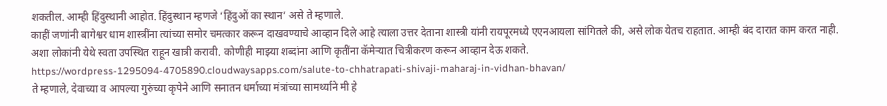शकतील. आम्ही हिंदुस्थानी आहोत. हिंदुस्थान म्हणजे ‘हिंदुओं का स्थान’ असे ते म्हणाले.
काहीं जणांनी बागेश्वर धाम शास्त्रींना त्यांच्या समोर चमत्कार करून दाखवण्याचे आव्हान दिले आहे त्याला उत्तर देताना शास्त्री यांनी रायपूरमध्ये एएनआयला सांगितले की, असे लोक येतच राहतात. आम्ही बंद दारात काम करत नाही. अशा लोकांनी येथे स्वता उपस्थित राहून खात्री करावी. कोणीही माझ्या शब्दांना आणि कृतींना कॅमेऱ्यात चित्रीकरण करून आव्हान देऊ शकते.
https://wordpress-1295094-4705890.cloudwaysapps.com/salute-to-chhatrapati-shivaji-maharaj-in-vidhan-bhavan/
ते म्हणाले, देवाच्या व आपल्या गुरुंच्या कृपेने आणि सनातन धर्माच्या मंत्रांच्या सामर्थ्याने मी हे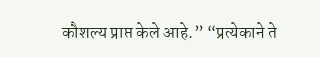कौशल्य प्राप्त केले आहे.” “प्रत्येकाने ते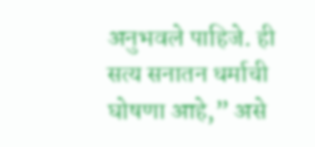अनुभवले पाहिजे. ही सत्य सनातन धर्माची घोषणा आहे,” असे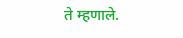ते म्हणाले.